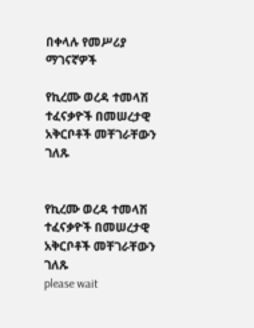በቀላሉ የመሥሪያ ማገናኛዎች

የኪረሙ ወረዳ ተመላሽ ተፈናቃዮች በመሠረታዊ አቅርቦቶች መቸገራቸውን ገለጹ


የኪረሙ ወረዳ ተመላሽ ተፈናቃዮች በመሠረታዊ አቅርቦቶች መቸገራቸውን ገለጹ
please wait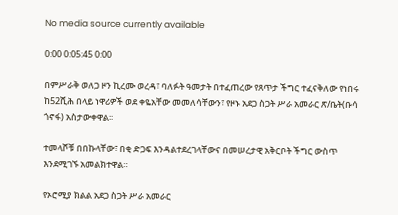No media source currently available

0:00 0:05:45 0:00

በምሥራቅ ወለጋ ዞን ኪረሙ ወረዳ፣ ባለፉት ዓመታት በተፈጠረው የጸጥታ ችግር ተፈናቅለው የነበሩ ከ52ሺሕ በላይ ነዋሪዎች ወደ ቀዬአቸው መመለሳቸውን፣ የዞኑ አደጋ ስጋት ሥራ አመራር ጽ/ቤት(ቡሳ ጎኖፋ) አስታውቀዋል፡፡

ተመላሾቹ በበኩላቸው፣ በቂ ድጋፍ እንዳልተደረገላቸውና በመሠረታዊ አቅርቦት ችግር ውስጥ እንደሚገኙ አመልክተዋል።

የኦሮሚያ ክልል አደጋ ስጋት ሥራ አመራር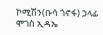ኮሚሽን(ቡሳ ጎኖፋ) ኃላፊ ሞገስ ኢዳኤ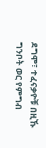ደግሞ፣ ተፈናቃዮቹ በዚኹ ግንቦት ወር የምግብ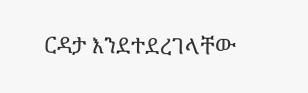ርዳታ እንደተደረገላቸው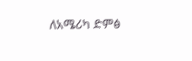ለአሜሪካ ድምፅ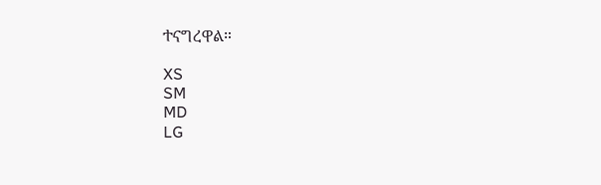ተናግረዋል።

XS
SM
MD
LG